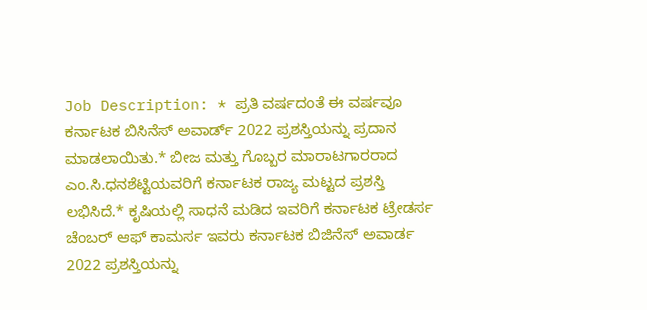Job Description: * ಪ್ರತಿ ವರ್ಷದಂತೆ ಈ ವರ್ಷವೂ ಕರ್ನಾಟಕ ಬಿಸಿನೆಸ್ ಅವಾರ್ಡ್ 2022 ಪ್ರಶಸ್ತಿಯನ್ನು ಪ್ರದಾನ ಮಾಡಲಾಯಿತು.* ಬೀಜ ಮತ್ತು ಗೊಬ್ಬರ ಮಾರಾಟಗಾರರಾದ ಎಂ.ಸಿ.ಧನಶೆಟ್ಟಿಯವರಿಗೆ ಕರ್ನಾಟಕ ರಾಜ್ಯ ಮಟ್ಟದ ಪ್ರಶಸ್ತಿ ಲಭಿಸಿದೆ.* ಕೃಷಿಯಲ್ಲಿ ಸಾಧನೆ ಮಡಿದ ಇವರಿಗೆ ಕರ್ನಾಟಕ ಟ್ರೇಡರ್ಸ ಚೆಂಬರ್ ಆಫ್ ಕಾಮರ್ಸ ಇವರು ಕರ್ನಾಟಕ ಬಿಜಿನೆಸ್ ಅವಾರ್ಡ 2022 ಪ್ರಶಸ್ತಿಯನ್ನು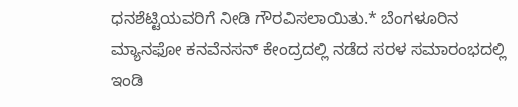ಧನಶೆಟ್ಟಿಯವರಿಗೆ ನೀಡಿ ಗೌರವಿಸಲಾಯಿತು.* ಬೆಂಗಳೂರಿನ ಮ್ಯಾನಫೋ ಕನವೆನಸನ್ ಕೇಂದ್ರದಲ್ಲಿ ನಡೆದ ಸರಳ ಸಮಾರಂಭದಲ್ಲಿ ಇಂಡಿ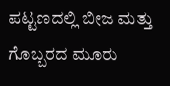ಪಟ್ಟಣದಲ್ಲಿ ಬೀಜ ಮತ್ತು ಗೊಬ್ಬರದ ಮೂರು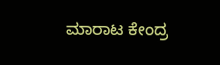ಮಾರಾಟ ಕೇಂದ್ರ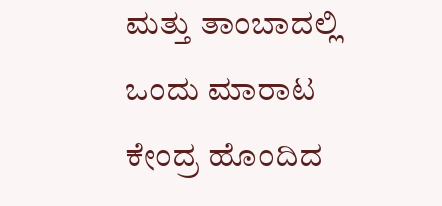ಮತ್ತು ತಾಂಬಾದಲ್ಲಿ ಒಂದು ಮಾರಾಟ ಕೇಂದ್ರ ಹೊಂದಿದ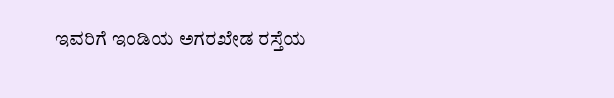ಇವರಿಗೆ ಇಂಡಿಯ ಅಗರಖೇಡ ರಸ್ತೆಯ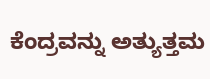ಕೆಂದ್ರವನ್ನು ಅತ್ಯುತ್ತಮ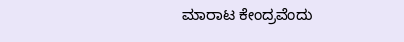ಮಾರಾಟ ಕೇಂದ್ರವೆಂದು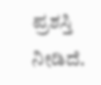ಪ್ರಶಸ್ತಿ ನೀಡಿದೆ.